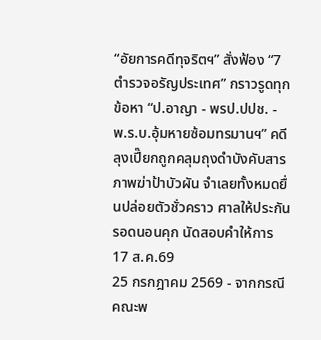“อัยการคดีทุจริตฯ” สั่งฟ้อง “7 ตำรวจอรัญประเทศ” กราวรูดทุกข้อหา “ป.อาญา - พรป.ปปช. - พ.ร.บ.อุ้มหายซ้อมทรมานฯ” คดีลุงเปี๊ยกถูกคลุมถุงดำบังคับสารภาพฆ่าป้าบัวผัน จำเลยทั้งหมดยื่นปล่อยตัวชั่วคราว ศาลให้ประกัน รอดนอนคุก นัดสอบคำให้การ 17 ส.ค.69
25 กรกฎาคม 2569 - จากกรณีคณะพ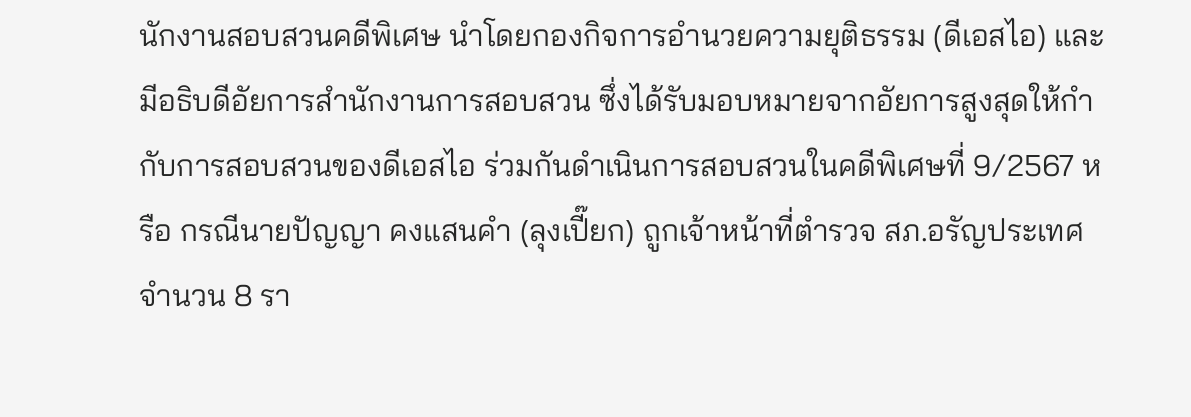นักงานสอบสวนคดีพิเศษ นำโดยกองกิจการอำนวยความยุติธรรม (ดีเอสไอ) และมีอธิบดีอัยการสำนักงานการสอบสวน ซึ่งได้รับมอบหมายจากอัยการสูงสุดให้กำกับการสอบสวนของดีเอสไอ ร่วมกันดำเนินการสอบสวนในคดีพิเศษที่ 9/2567 หรือ กรณีนายปัญญา คงแสนคำ (ลุงเปี๊ยก) ถูกเจ้าหน้าที่ตำรวจ สภ.อรัญประเทศ จำนวน 8 รา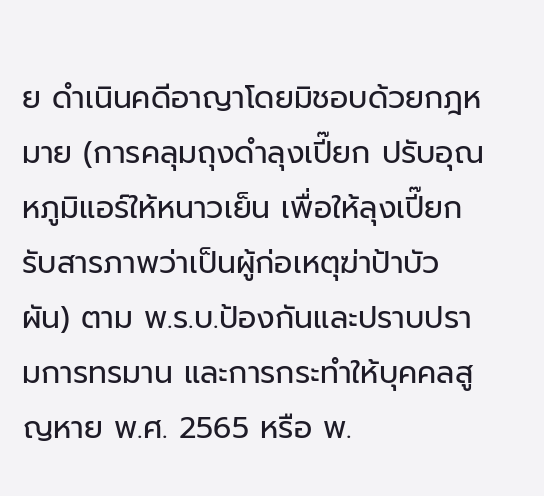ย ดำเนินคดีอาญาโดยมิชอบด้วยกฎหมาย (การคลุมถุงดำลุงเปี๊ยก ปรับอุณหภูมิแอร์ให้หนาวเย็น เพื่อให้ลุงเปี๊ยกรับสารภาพว่าเป็นผู้ก่อเหตุฆ่าป้าบัวผัน) ตาม พ.ร.บ.ป้องกันและปราบปรามการทรมาน และการกระทำให้บุคคลสูญหาย พ.ศ. 2565 หรือ พ.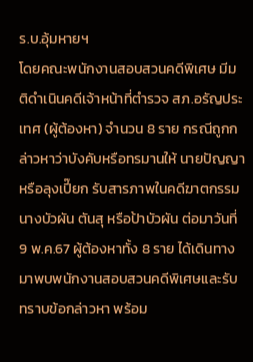ร.บ.อุ้มหายฯ
โดยคณะพนักงานสอบสวนคดีพิเศษ มีมติดำเนินคดีเจ้าหน้าที่ตำรวจ สภ.อรัญประเทศ (ผู้ต้องหา) จำนวน 8 ราย กรณีถูกกล่าวหาว่าบังคับหรือทรมานให้ นายปัญญา หรือลุงเปี๊ยก รับสารภาพในคดีฆาตกรรม นางบัวผัน ตันสุ หรือป้าบัวผัน ต่อมาวันที่ 9 พ.ค.67 ผู้ต้องหาทั้ง 8 ราย ได้เดินทางมาพบพนักงานสอบสวนคดีพิเศษและรับทราบข้อกล่าวหา พร้อม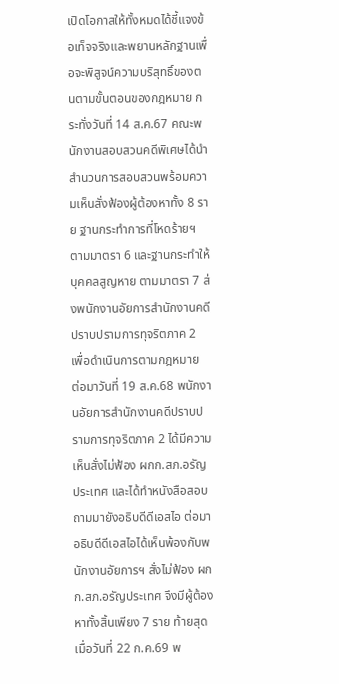เปิดโอกาสให้ทั้งหมดได้ชี้แจงข้อเท็จจริงและพยานหลักฐานเพื่อจะพิสูจน์ความบริสุทธิ์ของตนตามขั้นตอนของกฎหมาย กระทั่งวันที่ 14 ส.ค.67 คณะพนักงานสอบสวนคดีพิเศษได้นำสำนวนการสอบสวนพร้อมความเห็นสั่งฟ้องผู้ต้องหาทั้ง 8 ราย ฐานกระทำการที่โหดร้ายฯ ตามมาตรา 6 และฐานกระทำให้บุคคลสูญหาย ตามมาตรา 7 ส่งพนักงานอัยการสำนักงานคดีปราบปรามการทุจริตภาค 2 เพื่อดำเนินการตามกฎหมาย
ต่อมาวันที่ 19 ส.ค.68 พนักงานอัยการสำนักงานคดีปราบปรามการทุจริตภาค 2 ได้มีความเห็นสั่งไม่ฟ้อง ผกก.สภ.อรัญประเทศ และได้ทำหนังสือสอบถามมายังอธิบดีดีเอสไอ ต่อมาอธิบดีดีเอสไอได้เห็นพ้องกับพนักงานอัยการฯ สั่งไม่ฟ้อง ผกก.สภ.อรัญประเทศ จึงมีผู้ต้องหาทั้งสิ้นเพียง 7 ราย ท้ายสุดเมื่อวันที่ 22 ก.ค.69 พ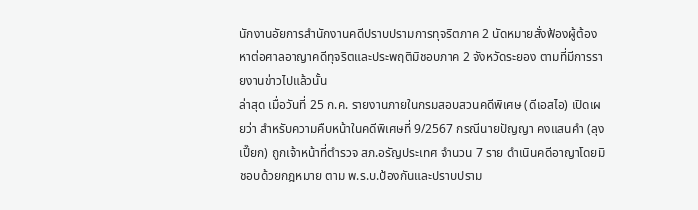นักงานอัยการสำนักงานคดีปราบปรามการทุจริตภาค 2 นัดหมายสั่งฟ้องผู้ต้องหาต่อศาลอาญาคดีทุจริตและประพฤติมิชอบภาค 2 จังหวัดระยอง ตามที่มีการรายงานข่าวไปแล้วนั้น
ล่าสุด เมื่อวันที่ 25 ก.ค. รายงานภายในกรมสอบสวนคดีพิเศษ (ดีเอสไอ) เปิดเผยว่า สำหรับความคืบหน้าในคดีพิเศษที่ 9/2567 กรณีนายปัญญา คงแสนคำ (ลุงเปี๊ยก) ถูกเจ้าหน้าที่ตำรวจ สภ.อรัญประเทศ จำนวน 7 ราย ดำเนินคดีอาญาโดยมิชอบด้วยกฎหมาย ตาม พ.ร.บ.ป้องกันและปราบปราม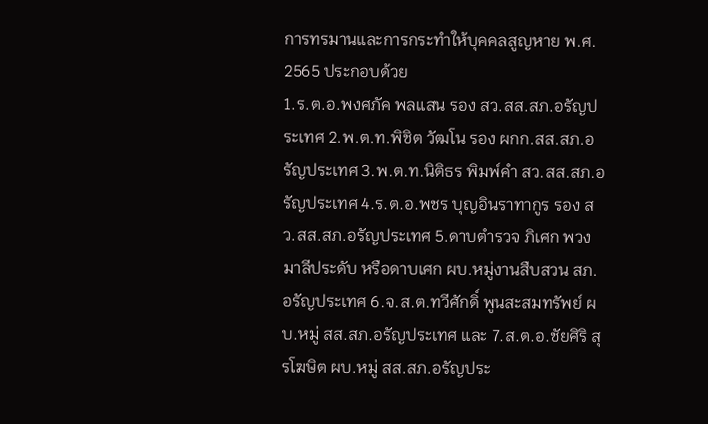การทรมานและการกระทำให้บุคคลสูญหาย พ.ศ. 2565 ประกอบด้วย
1.ร.ต.อ.พงศภัค พลแสน รอง สว.สส.สภ.อรัญประเทศ 2.พ.ต.ท.พิชิต วัฒโน รอง ผกก.สส.สภ.อรัญประเทศ 3.พ.ต.ท.นิติธร พิมพ์คำ สว.สส.สภ.อรัญประเทศ 4.ร.ต.อ.พชร บุญอินราทากูร รอง สว.สส.สภ.อรัญประเทศ 5.ดาบตำรวจ ภิเศก พวงมาลีประดับ หรือดาบเศก ผบ.หมู่งานสืบสวน สภ.อรัญประเทศ 6.จ.ส.ต.ทวีศักดิ์ พูนสะสมทรัพย์ ผบ.หมู่ สส.สภ.อรัญประเทศ และ 7.ส.ต.อ.ชัยศิริ สุรโฆษิต ผบ.หมู่ สส.สภ.อรัญประ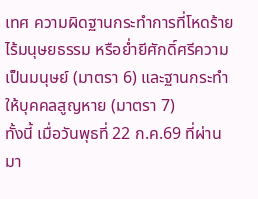เทศ ความผิดฐานกระทำการที่โหดร้าย ไร้มนุษยธรรม หรือย่ำยีศักดิ์ศรีความเป็นมนุษย์ (มาตรา 6) และฐานกระทำให้บุคคลสูญหาย (มาตรา 7)
ทั้งนี้ เมื่อวันพุธที่ 22 ก.ค.69 ที่ผ่านมา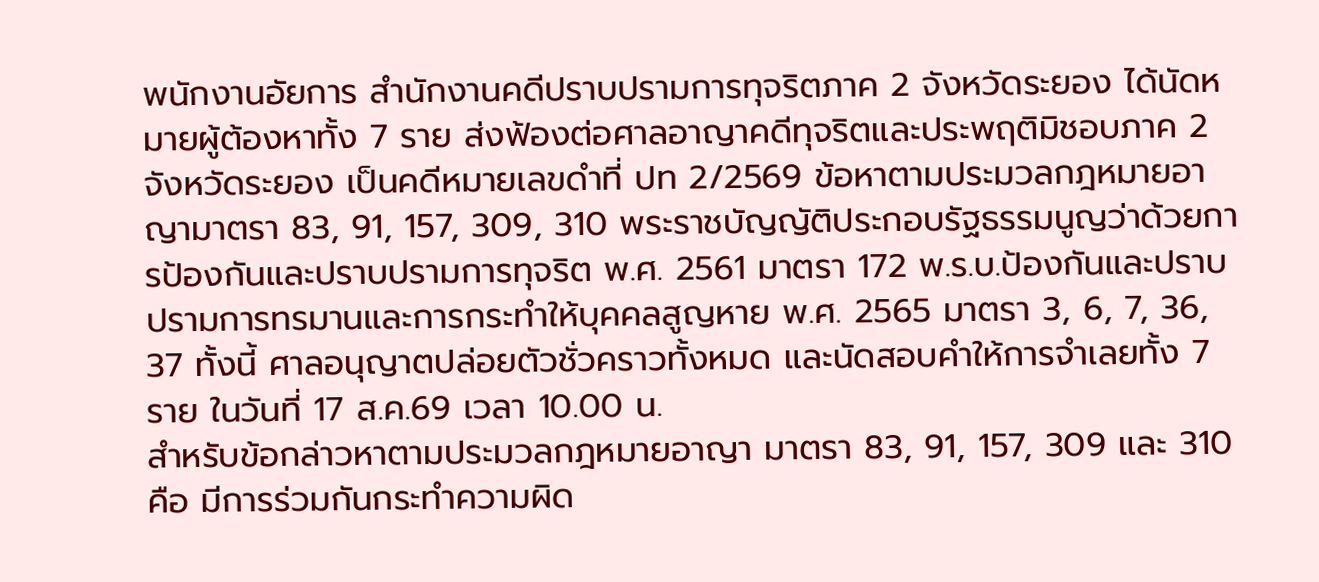พนักงานอัยการ สำนักงานคดีปราบปรามการทุจริตภาค 2 จังหวัดระยอง ได้นัดหมายผู้ต้องหาทั้ง 7 ราย ส่งฟ้องต่อศาลอาญาคดีทุจริตและประพฤติมิชอบภาค 2 จังหวัดระยอง เป็นคดีหมายเลขดำที่ ปท 2/2569 ข้อหาตามประมวลกฎหมายอาญามาตรา 83, 91, 157, 309, 310 พระราชบัญญัติประกอบรัฐธรรมนูญว่าด้วยการป้องกันและปราบปรามการทุจริต พ.ศ. 2561 มาตรา 172 พ.ร.บ.ป้องกันและปราบปรามการทรมานและการกระทำให้บุคคลสูญหาย พ.ศ. 2565 มาตรา 3, 6, 7, 36, 37 ทั้งนี้ ศาลอนุญาตปล่อยตัวชั่วคราวทั้งหมด และนัดสอบคำให้การจำเลยทั้ง 7 ราย ในวันที่ 17 ส.ค.69 เวลา 10.00 น.
สำหรับข้อกล่าวหาตามประมวลกฎหมายอาญา มาตรา 83, 91, 157, 309 และ 310 คือ มีการร่วมกันกระทำความผิด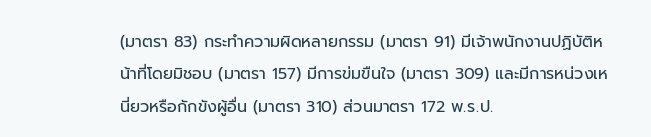(มาตรา 83) กระทำความผิดหลายกรรม (มาตรา 91) มีเจ้าพนักงานปฏิบัติหน้าที่โดยมิชอบ (มาตรา 157) มีการข่มขืนใจ (มาตรา 309) และมีการหน่วงเหนี่ยวหรือกักขังผู้อื่น (มาตรา 310) ส่วนมาตรา 172 พ.ร.ป.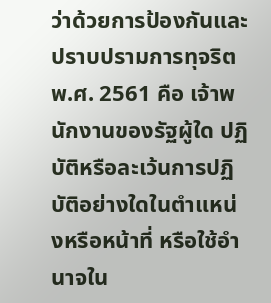ว่าด้วยการป้องกันและปราบปรามการทุจริต พ.ศ. 2561 คือ เจ้าพนักงานของรัฐผู้ใด ปฏิบัติหรือละเว้นการปฏิบัติอย่างใดในตำแหน่งหรือหน้าที่ หรือใช้อำนาจใน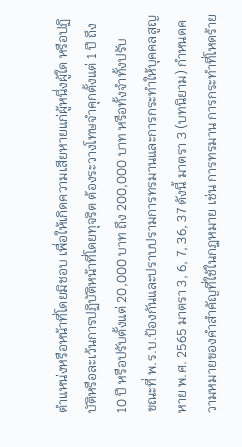ตำแหน่งหรือหน้าที่โดยมิชอบ เพื่อให้เกิดความเสียหายแก่ผู้หนึ่งผู้ใด หรือปฏิบัติหรือละเว้นการปฏิบัติหน้าที่โดยทุจริต ต้องระวางโทษจำคุกตั้งแต่ 1 ปี ถึง 10 ปี หรือปรับตั้งแต่ 20,000 บาท ถึง 200,000 บาท หรือทั้งจำทั้งปรับ
ขณะที่ พ.ร.บ.ป้องกันและปราบปรามการทรมานและการกระทำให้บุคคลสูญหาย พ.ศ. 2565 มาตรา 3, 6, 7, 36, 37 ดังนี้ มาตรา 3 (บทนิยาม) กำหนดความหมายของคำสำคัญที่ใช้ในกฎหมาย เช่น การทรมาน การกระทำที่โหดร้าย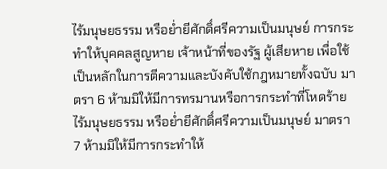ไร้มนุษยธรรม หรือย่ำยีศักดิ์ศรีความเป็นมนุษย์ การกระทำให้บุคคลสูญหาย เจ้าหน้าที่ของรัฐ ผู้เสียหาย เพื่อใช้เป็นหลักในการตีความและบังคับใช้กฎหมายทั้งฉบับ มาตรา 6 ห้ามมิให้มีการทรมานหรือการกระทำที่โหดร้าย ไร้มนุษยธรรม หรือย่ำยีศักดิ์ศรีความเป็นมนุษย์ มาตรา 7 ห้ามมิให้มีการกระทำให้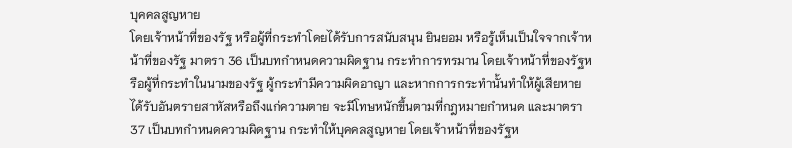บุคคลสูญหาย
โดยเจ้าหน้าที่ของรัฐ หรือผู้ที่กระทำโดยได้รับการสนับสนุน ยินยอม หรือรู้เห็นเป็นใจจากเจ้าหน้าที่ของรัฐ มาตรา 36 เป็นบทกำหนดความผิดฐาน กระทำการทรมาน โดยเจ้าหน้าที่ของรัฐหรือผู้ที่กระทำในนามของรัฐ ผู้กระทำมีความผิดอาญา และหากการกระทำนั้นทำให้ผู้เสียหายได้รับอันตรายสาหัสหรือถึงแก่ความตาย จะมีโทษหนักขึ้นตามที่กฎหมายกำหนด และมาตรา 37 เป็นบทกำหนดความผิดฐาน กระทำให้บุคคลสูญหาย โดยเจ้าหน้าที่ของรัฐห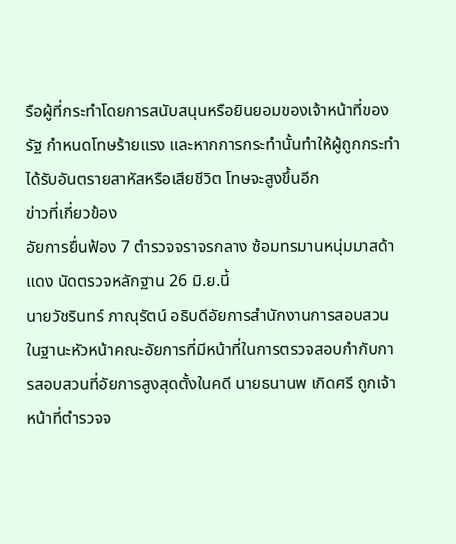รือผู้ที่กระทำโดยการสนับสนุนหรือยินยอมของเจ้าหน้าที่ของรัฐ กำหนดโทษร้ายแรง และหากการกระทำนั้นทำให้ผู้ถูกกระทำได้รับอันตรายสาหัสหรือเสียชีวิต โทษจะสูงขึ้นอีก
ข่าวที่เกี่ยวข้อง
อัยการยื่นฟ้อง 7 ตำรวจจราจรกลาง ซ้อมทรมานหนุ่มมาสด้าแดง นัดตรวจหลักฐาน 26 มิ.ย.นี้
นายวัชรินทร์ ภาณุรัตน์ อธิบดีอัยการสำนักงานการสอบสวน ในฐานะหัวหน้าคณะอัยการที่มีหน้าที่ในการตรวจสอบกำกับการสอบสวนที่อัยการสูงสุดตั้งในคดี นายธนานพ เกิดศรี ถูกเจ้าหน้าที่ตำรวจจ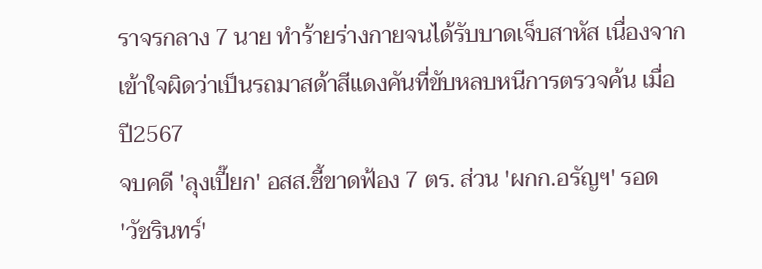ราจรกลาง 7 นาย ทำร้ายร่างกายจนได้รับบาดเจ็บสาหัส เนื่องจากเข้าใจผิดว่าเป็นรถมาสด้าสีแดงคันที่ขับหลบหนีการตรวจค้น เมื่อปี2567
จบคดี 'ลุงเปี๊ยก' อสส.ชี้ขาดฟ้อง 7 ตร. ส่วน 'ผกก.อรัญฯ' รอด
'วัชรินทร์'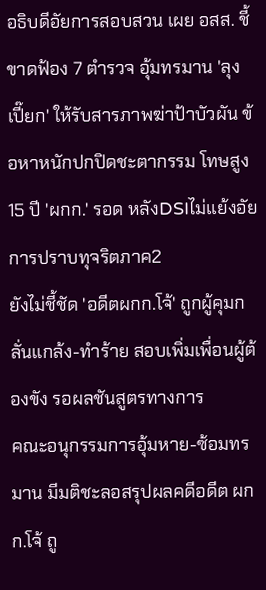อธิบดีอัยการสอบสวน เผย อสส. ชี้ขาดฟ้อง 7 ตำรวจ อุ้มทรมาน 'ลุงเปี๊ยก' ให้รับสารภาพฆ่าป้าบัวผัน ข้อหาหนักปกปิดชะตากรรม โทษสูง 15 ปี 'ผกก.' รอด หลังDSIไม่เเย้งอัยการปราบทุจริตภาค2
ยังไม่ชี้ชัด 'อดีตผกก.โจ้' ถูกผู้คุมกลั่นแกล้ง-ทำร้าย สอบเพิ่มเพื่อนผู้ต้องขัง รอผลชันสูตรทางการ
คณะอนุกรรมการอุ้มหาย-ซ้อมทรมาน มีมติชะลอสรุปผลคดีอดีต ผกก.โจ้ ถู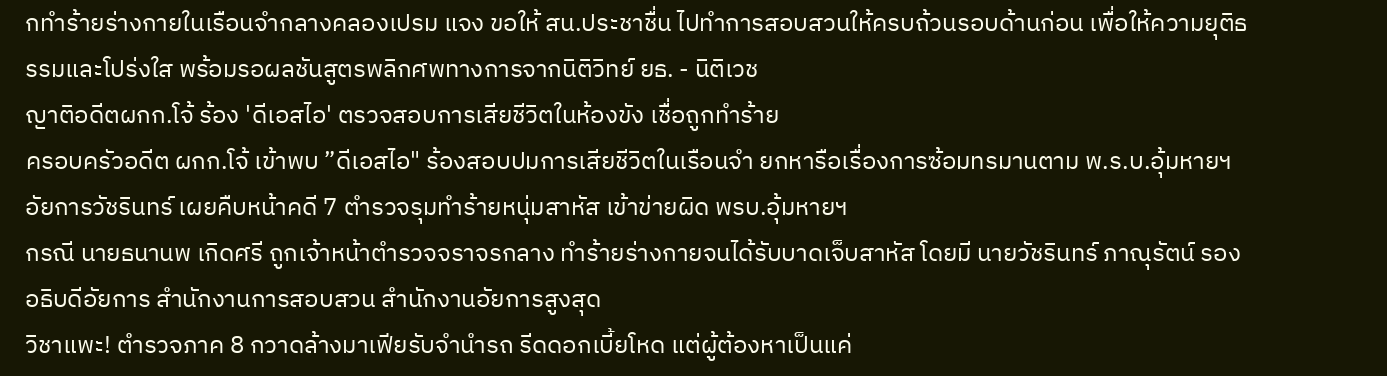กทำร้ายร่างกายในเรือนจำกลางคลองเปรม แจง ขอให้ สน.ประชาชื่น ไปทำการสอบสวนให้ครบถ้วนรอบด้านก่อน เพื่อให้ความยุติธรรมและโปร่งใส พร้อมรอผลชันสูตรพลิกศพทางการจากนิติวิทย์ ยธ. - นิติเวช
ญาติอดีตผกก.โจ้ ร้อง 'ดีเอสไอ' ตรวจสอบการเสียชีวิตในห้องขัง เชื่อถูกทำร้าย
ครอบครัวอดีต ผกก.โจ้ เข้าพบ ”ดีเอสไอ" ร้องสอบปมการเสียชีวิตในเรือนจำ ยกหารือเรื่องการซ้อมทรมานตาม พ.ร.บ.อุ้มหายฯ
อัยการวัชรินทร์ เผยคืบหน้าคดี 7 ตำรวจรุมทำร้ายหนุ่มสาหัส เข้าข่ายผิด พรบ.อุ้มหายฯ
กรณี นายธนานพ เกิดศรี ถูกเจ้าหน้าตำรวจจราจรกลาง ทำร้ายร่างกายจนได้รับบาดเจ็บสาหัส โดยมี นายวัชรินทร์ ภาณุรัตน์ รองอธิบดีอัยการ สำนักงานการสอบสวน สำนักงานอัยการสูงสุด
วิชาแพะ! ตำรวจภาค 8 กวาดล้างมาเฟียรับจำนำรถ รีดดอกเบี้ยโหด แต่ผู้ต้องหาเป็นแค่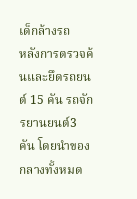เด็กล้างรถ
หลังการตรวจค้นและยึดรถยนต์ 15 คัน รถจักรยานยนต์3 คัน โดยนำของกลางทั้งหมด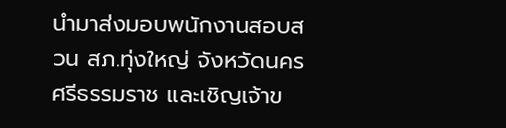นำมาส่งมอบพนักงานสอบสวน สภ.ทุ่งใหญ่ จังหวัดนครศรีธรรมราช และเชิญเจ้าข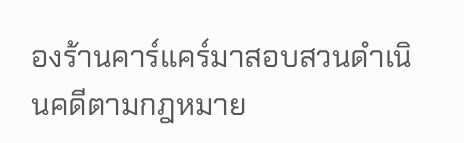องร้านคาร์แคร์มาสอบสวนดำเนินคดีตามกฎหมาย